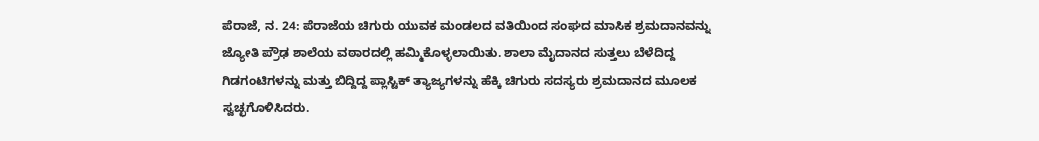ಪೆರಾಜೆ, ನ. 24: ಪೆರಾಜೆಯ ಚಿಗುರು ಯುವಕ ಮಂಡಲದ ವತಿಯಿಂದ ಸಂಘದ ಮಾಸಿಕ ಶ್ರಮದಾನವನ್ನು ಜ್ಯೋತಿ ಪ್ರೌಢ ಶಾಲೆಯ ವಠಾರದಲ್ಲಿ ಹಮ್ಮಿಕೊಳ್ಳಲಾಯಿತು. ಶಾಲಾ ಮೈದಾನದ ಸುತ್ತಲು ಬೆಳೆದಿದ್ದ ಗಿಡಗಂಟಿಗಳನ್ನು ಮತ್ತು ಬಿದ್ದಿದ್ದ ಪ್ಲಾಸ್ಟಿಕ್ ತ್ಯಾಜ್ಯಗಳನ್ನು ಹೆಕ್ಕಿ ಚಿಗುರು ಸದಸ್ಯರು ಶ್ರಮದಾನದ ಮೂಲಕ ಸ್ವಚ್ಛಗೊಳಿಸಿದರು.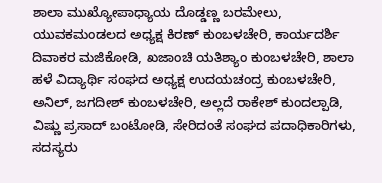ಶಾಲಾ ಮುಖ್ಯೋಪಾಧ್ಯಾಯ ದೊಡ್ಡಣ್ಣ ಬರಮೇಲು, ಯುವಕಮಂಡಲದ ಅಧ್ಯಕ್ಷ ಕಿರಣ್ ಕುಂಬಳಚೇರಿ, ಕಾರ್ಯದರ್ಶಿ ದಿವಾಕರ ಮಜಿಕೋಡಿ, ಖಜಾಂಚಿ ಯತಿಶ್ಯಾಂ ಕುಂಬಳಚೇರಿ, ಶಾಲಾ ಹಳೆ ವಿದ್ಯಾರ್ಥಿ ಸಂಘದ ಅಧ್ಯಕ್ಷ ಉದಯಚಂದ್ರ ಕುಂಬಳಚೇರಿ, ಅನಿಲ್, ಜಗದೀಶ್ ಕುಂಬಳಚೇರಿ, ಅಲ್ಲದೆ ರಾಕೇಶ್ ಕುಂದಲ್ಪಾಡಿ, ವಿಷ್ಣು ಪ್ರಸಾದ್ ಬಂಟೋಡಿ, ಸೇರಿದಂತೆ ಸಂಘದ ಪದಾಧಿಕಾರಿಗಳು, ಸದಸ್ಯರು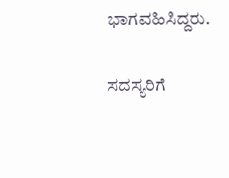ಭಾಗವಹಿಸಿದ್ದರು.

ಸದಸ್ಯರಿಗೆ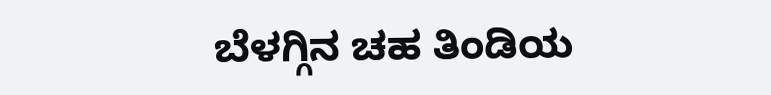ಬೆಳಗ್ಗಿನ ಚಹ ತಿಂಡಿಯ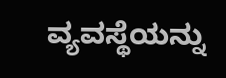ವ್ಯವಸ್ಥೆಯನ್ನು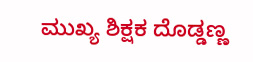ಮುಖ್ಯ ಶಿಕ್ಷಕ ದೊಡ್ಡಣ್ಣ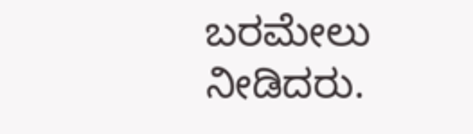ಬರಮೇಲು ನೀಡಿದರು.